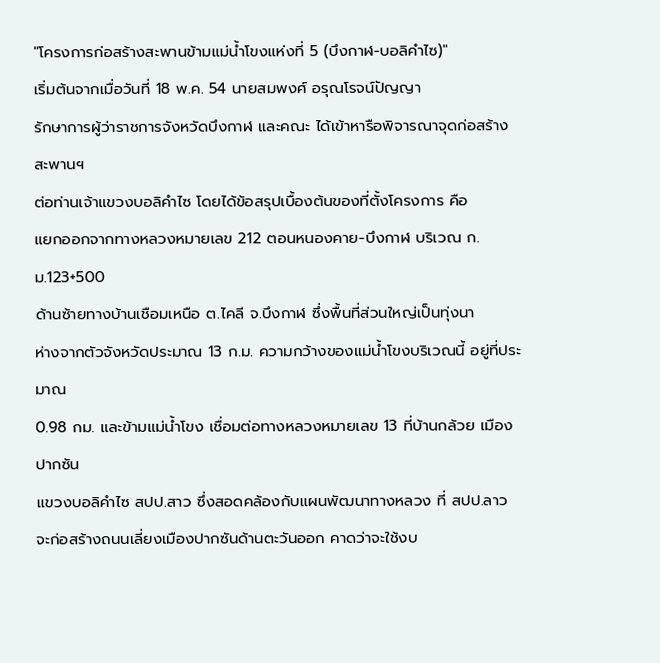"โครงการก่อสร้างสะพานข้ามแม่น้ำโขงแห่งที่ 5 (บึงกาฬ-บอลิคำไซ)"
เริ่มต้นจากเมื่อวันที่ 18 พ.ค. 54 นายสมพงศ์ อรุณโรจน์ปัญญา
รักษาการผู้ว่าราชการจังหวัดบึงกาฬ และคณะ ได้เข้าหารือพิจารณาจุดก่อสร้าง สะพานฯ
ต่อท่านเจ้าแขวงบอลิคำไซ โดยได้ข้อสรุปเบื้องต้นของที่ตั้งโครงการ คือ
แยกออกจากทางหลวงหมายเลข 212 ตอนหนองคาย-บึงกาฬ บริเวณ ก.ม.123+500
ด้านซ้ายทางบ้านเชือมเหนือ ต.ไคลี จ.บึงกาฬ ซึ่งพื้นที่ส่วนใหญ่เป็นทุ่งนา
ห่างจากตัวจังหวัดประมาณ 13 ก.ม. ความกว้างของแม่น้ำโขงบริเวณนี้ อยู่ที่ประมาณ
0.98 กม. และข้ามแม่น้ำโขง เชื่อมต่อทางหลวงหมายเลข 13 ที่บ้านกล้วย เมืองปากซัน
แขวงบอลิคำไซ สปป.สาว ซึ่งสอดคล้องกับแผนพัฒนาทางหลวง ที่ สปป.ลาว
จะก่อสร้างถนนเลี่ยงเมืองปากซันด้านตะวันออก คาดว่าจะใช้งบ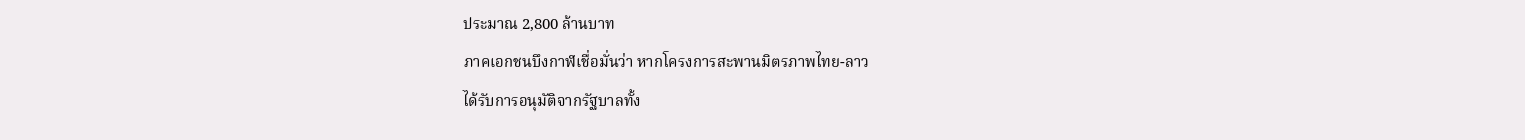ประมาณ 2,800 ล้านบาท
ภาคเอกชนบึงกาฬเชื่อมั่นว่า หากโครงการสะพานมิตรภาพไทย-ลาว
ได้รับการอนุมัติจากรัฐบาลทั้ง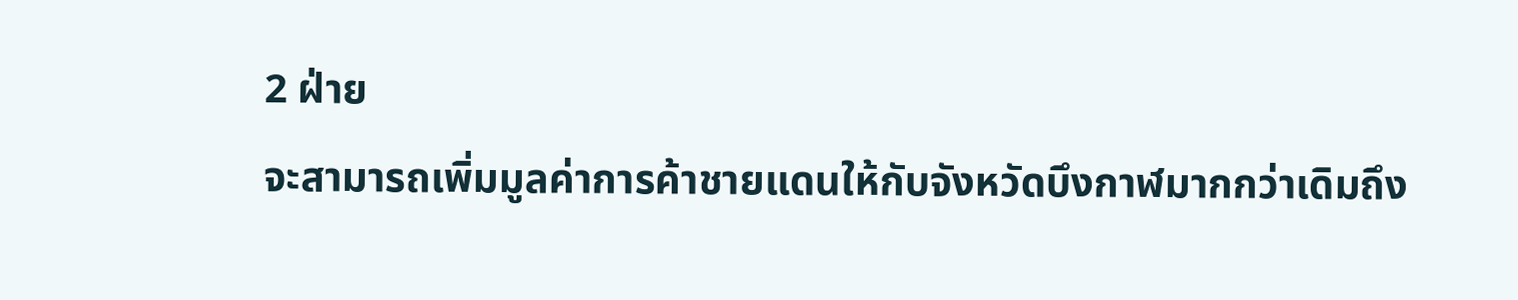2 ฝ่าย
จะสามารถเพิ่มมูลค่าการค้าชายแดนให้กับจังหวัดบึงกาฬมากกว่าเดิมถึง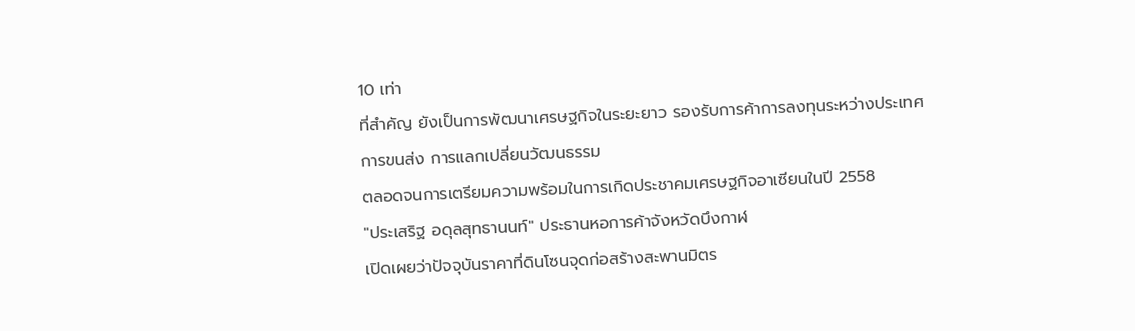10 เท่า
ที่สำคัญ ยังเป็นการพัฒนาเศรษฐกิจในระยะยาว รองรับการค้าการลงทุนระหว่างประเทศ
การขนส่ง การแลกเปลี่ยนวัฒนธรรม
ตลอดจนการเตรียมความพร้อมในการเกิดประชาคมเศรษฐกิจอาเซียนในปี 2558
"ประเสริฐ อดุลสุทธานนท์" ประธานหอการค้าจังหวัดบึงกาฬ
เปิดเผยว่าปัจจุบันราคาที่ดินโซนจุดก่อสร้างสะพานมิตร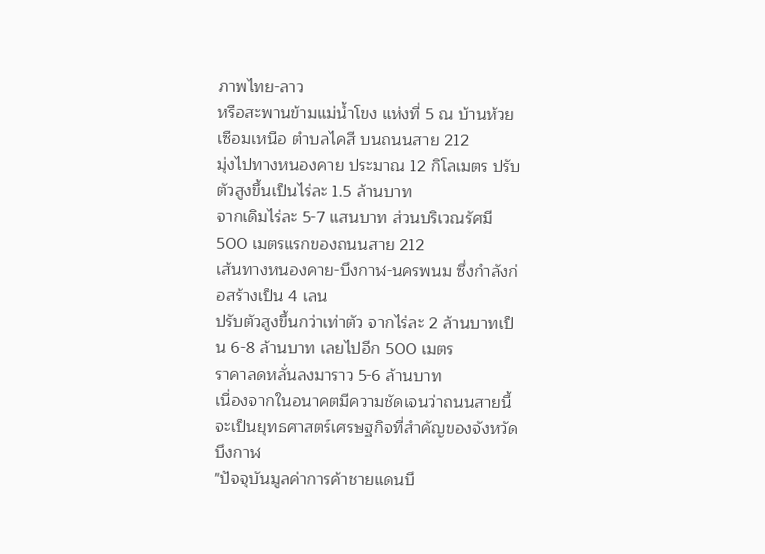ภาพไทย-ลาว
หรือสะพานข้ามแม่น้ำโขง แห่งที่ 5 ณ บ้านห้วยเซือมเหนือ ตำบลไคสี บนถนนสาย 212
มุ่งไปทางหนองคาย ประมาณ 12 กิโลเมตร ปรับตัวสูงขึ้นเป็นไร่ละ 1.5 ล้านบาท
จากเดิมไร่ละ 5-7 แสนบาท ส่วนบริเวณรัศมี 500 เมตรแรกของถนนสาย 212
เส้นทางหนองคาย-บึงกาฬ-นครพนม ซึ่งกำลังก่อสร้างเป็น 4 เลน
ปรับตัวสูงขึ้นกว่าเท่าตัว จากไร่ละ 2 ล้านบาทเป็น 6-8 ล้านบาท เลยไปอีก 500 เมตร
ราคาลดหลั่นลงมาราว 5-6 ล้านบาท
เนื่องจากในอนาคตมีความชัดเจนว่าถนนสายนี้จะเป็นยุทธศาสตร์เศรษฐกิจที่สำคัญของจังหวัดบึงกาฬ
"ปัจจุบันมูลค่าการค้าชายแดนบึ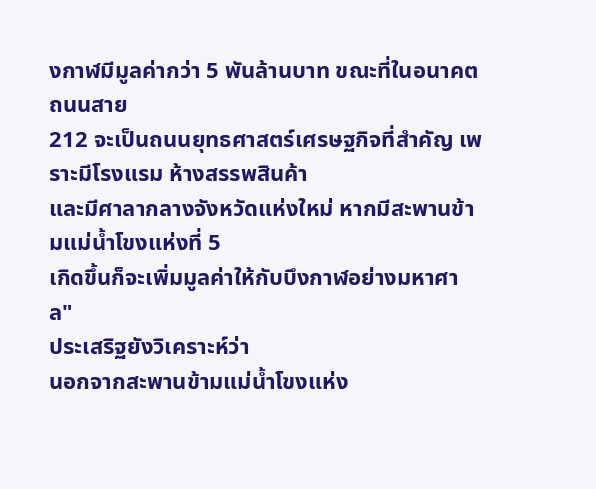งกาฬมีมูลค่ากว่า 5 พันล้านบาท ขณะที่ในอนาคตถนนสาย
212 จะเป็นถนนยุทธศาสตร์เศรษฐกิจที่สำคัญ เพราะมีโรงแรม ห้างสรรพสินค้า
และมีศาลากลางจังหวัดแห่งใหม่ หากมีสะพานข้ามแม่น้ำโขงแห่งที่ 5
เกิดขึ้นก็จะเพิ่มมูลค่าให้กับบึงกาฬอย่างมหาศาล"
ประเสริฐยังวิเคราะห์ว่า
นอกจากสะพานข้ามแม่น้ำโขงแห่ง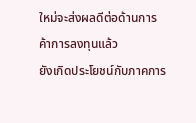ใหม่จะส่งผลดีต่อด้านการค้าการลงทุนแล้ว
ยังเกิดประโยชน์กับภาคการ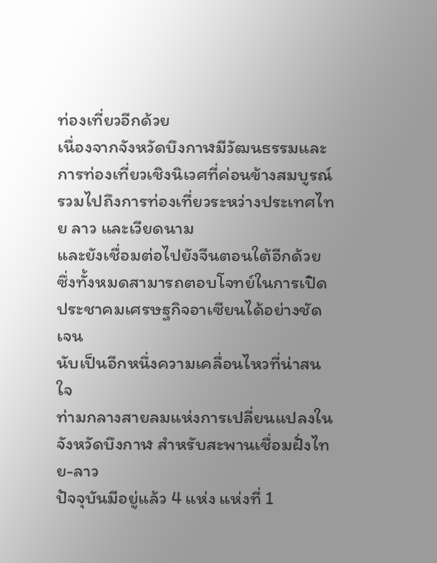ท่องเที่ยวอีกด้วย
เนื่องจากจังหวัดบึงกาฬมีวัฒนธรรมและการท่องเที่ยวเชิงนิเวศที่ค่อนข้างสมบูรณ์
รวมไปถึงการท่องเที่ยวระหว่างประเทศไทย ลาว และเวียดนาม
และยังเชื่อมต่อไปยังจีนตอนใต้อีกด้วย
ซึ่งทั้งหมดสามารถตอบโจทย์ในการเปิดประชาคมเศรษฐกิจอาเซียนได้อย่างชัดเจน
นับเป็นอีกหนึ่งความเคลื่อนไหวที่น่าสนใจ
ท่ามกลางสายลมแห่งการเปลี่ยนแปลงในจังหวัดบึงกาฬ สำหรับสะพานเชื่อมฝั่งไทย-ลาว
ปัจจุบันมีอยู่แล้ว 4 แห่ง แห่งที่ 1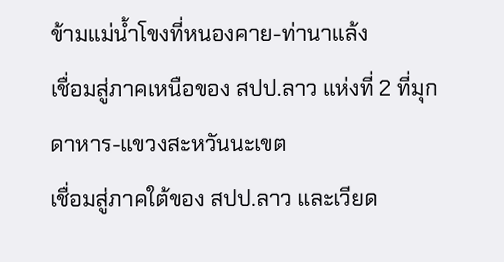ข้ามแม่น้ำโขงที่หนองคาย-ท่านาแล้ง
เชื่อมสู่ภาคเหนือของ สปป.ลาว แห่งที่ 2 ที่มุกดาหาร-แขวงสะหวันนะเขต
เชื่อมสู่ภาคใต้ของ สปป.ลาว และเวียด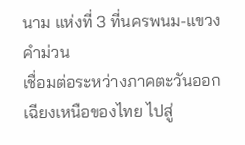นาม แห่งที่ 3 ที่นครพนม-แขวงคำม่วน
เชื่อมต่อระหว่างภาคตะวันออกเฉียงเหนือของไทย ไปสู่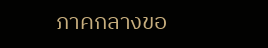ภาคกลางขอ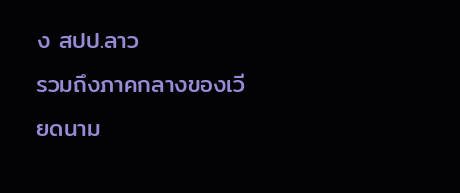ง สปป.ลาว
รวมถึงภาคกลางของเวียดนาม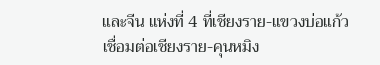และจีน แห่งที่ 4 ที่เชียงราย-แขวงบ่อแก้ว
เชื่อมต่อเชียงราย-คุนหมิง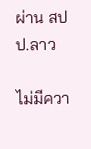ผ่าน สปป.ลาว

ไม่มีควา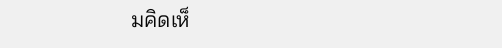มคิดเห็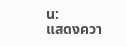น:
แสดงควา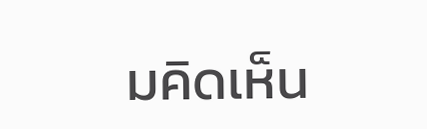มคิดเห็น